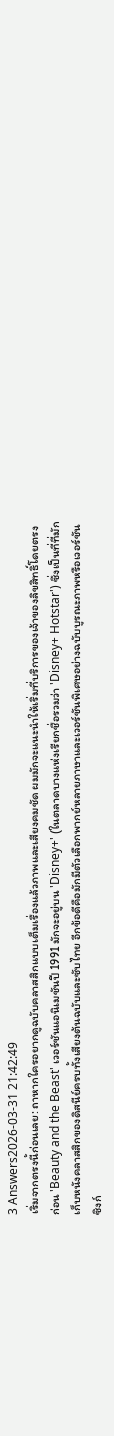3 Answers2026-03-31 21:42:49
เริ่มจากตรงนี้ก่อนเลย: ถาหากใครอยากดูฉบับคลาสสิกแบบเต็มเรื่องแล้วภาพและเสียงคมชัด ผมมักจะแนะนำให้เริ่มที่บริการของเจ้าของลิขสิทธิ์โดยตรงก่อน 'Beauty and the Beast' เวอร์ชันแอนิเมชันปี 1991 มักจะอยู่บน 'Disney+' (ในตลาดบางแห่งเรียกชื่อรวมว่า 'Disney+ Hotstar') ซึ่งเป็นที่ที่มักเก็บหนังคลาสสิกของดิสนีย์ครบทั้งเสียงต้นฉบับและซับไทย อีกข้อดีคือมักมีตัวเลือกพากย์หลายภาษาและเวอร์ชันพิเศษอย่างฉบับบูรณะภาพหรือเวอร์ชันซิงก์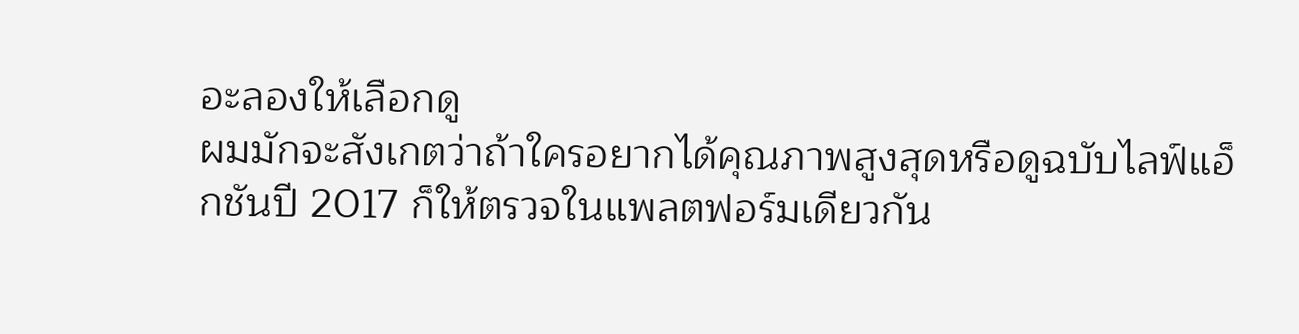อะลองให้เลือกดู
ผมมักจะสังเกตว่าถ้าใครอยากได้คุณภาพสูงสุดหรือดูฉบับไลฟ์แอ็กชันปี 2017 ก็ให้ตรวจในแพลตฟอร์มเดียวกัน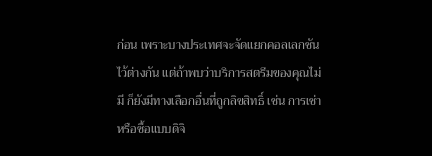ก่อน เพราะบางประเทศจะจัดแยกคอลเลกชันไว้ต่างกัน แต่ถ้าพบว่าบริการสตรีมของคุณไม่มี ก็ยังมีทางเลือกอื่นที่ถูกลิขสิทธิ์ เช่น การเช่าหรือซื้อแบบดิจิ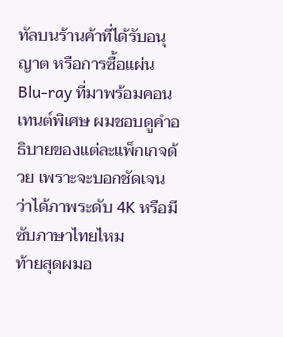ทัลบนร้านค้าที่ได้รับอนุญาต หรือการซื้อแผ่น Blu-ray ที่มาพร้อมคอนเทนต์พิเศษ ผมชอบดูคำอธิบายของแต่ละแพ็กเกจด้วย เพราะจะบอกชัดเจนว่าได้ภาพระดับ 4K หรือมีซับภาษาไทยไหม
ท้ายสุดผมอ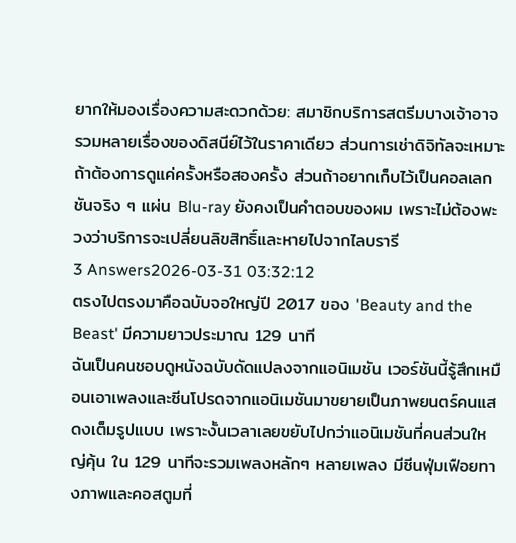ยากให้มองเรื่องความสะดวกด้วย: สมาชิกบริการสตรีมบางเจ้าอาจรวมหลายเรื่องของดิสนีย์ไว้ในราคาเดียว ส่วนการเช่าดิจิทัลจะเหมาะถ้าต้องการดูแค่ครั้งหรือสองครั้ง ส่วนถ้าอยากเก็บไว้เป็นคอลเลกชันจริง ๆ แผ่น Blu-ray ยังคงเป็นคำตอบของผม เพราะไม่ต้องพะวงว่าบริการจะเปลี่ยนลิขสิทธิ์และหายไปจากไลบรารี
3 Answers2026-03-31 03:32:12
ตรงไปตรงมาคือฉบับจอใหญ่ปี 2017 ของ 'Beauty and the Beast' มีความยาวประมาณ 129 นาที
ฉันเป็นคนชอบดูหนังฉบับดัดแปลงจากแอนิเมชัน เวอร์ชันนี้รู้สึกเหมือนเอาเพลงและซีนโปรดจากแอนิเมชันมาขยายเป็นภาพยนตร์คนแสดงเต็มรูปแบบ เพราะงั้นเวลาเลยขยับไปกว่าแอนิเมชันที่คนส่วนใหญ่คุ้น ใน 129 นาทีจะรวมเพลงหลักๆ หลายเพลง มีซีนฟุ่มเฟือยทางภาพและคอสตูมที่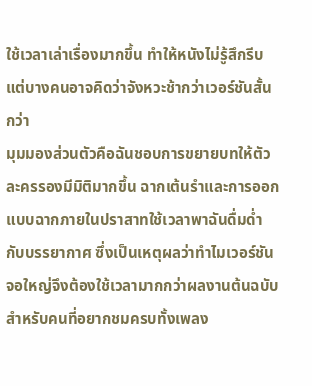ใช้เวลาเล่าเรื่องมากขึ้น ทำให้หนังไม่รู้สึกรีบ แต่บางคนอาจคิดว่าจังหวะช้ากว่าเวอร์ชันสั้นกว่า
มุมมองส่วนตัวคือฉันชอบการขยายบทให้ตัวละครรองมีมิติมากขึ้น ฉากเต้นรำและการออกแบบฉากภายในปราสาทใช้เวลาพาฉันดื่มด่ำกับบรรยากาศ ซึ่งเป็นเหตุผลว่าทำไมเวอร์ชันจอใหญ่จึงต้องใช้เวลามากกว่าผลงานต้นฉบับ สำหรับคนที่อยากชมครบทั้งเพลง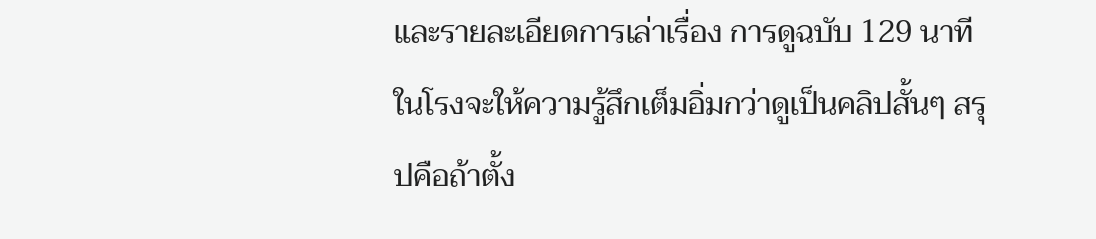และรายละเอียดการเล่าเรื่อง การดูฉบับ 129 นาทีในโรงจะให้ความรู้สึกเต็มอิ่มกว่าดูเป็นคลิปสั้นๆ สรุปคือถ้าตั้ง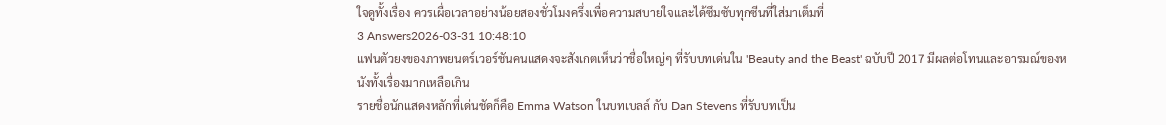ใจดูทั้งเรื่อง ควรเผื่อเวลาอย่างน้อยสองชั่วโมงครึ่งเพื่อความสบายใจและได้ซึมซับทุกซีนที่ใส่มาเต็มที่
3 Answers2026-03-31 10:48:10
แฟนตัวยงของภาพยนตร์เวอร์ชันคนแสดงจะสังเกตเห็นว่าชื่อใหญ่ๆ ที่รับบทเด่นใน 'Beauty and the Beast' ฉบับปี 2017 มีผลต่อโทนและอารมณ์ของหนังทั้งเรื่องมากเหลือเกิน
รายชื่อนักแสดงหลักที่เด่นชัดก็คือ Emma Watson ในบทเบลล์ กับ Dan Stevens ที่รับบทเป็น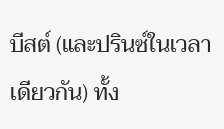บีสต์ (และปรินซ์ในเวลาเดียวกัน) ทั้ง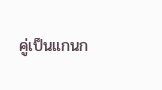คู่เป็นแกนก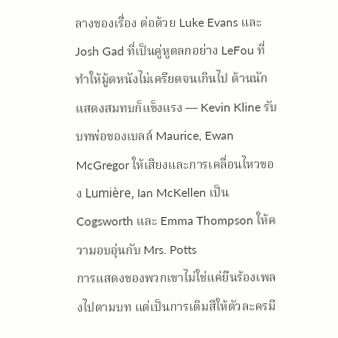ลางของเรื่อง ต่อด้วย Luke Evans และ Josh Gad ที่เป็นคู่หูตลกอย่าง LeFou ที่ทำให้มู้ดหนังไม่เครียดจนเกินไป ด้านนักแสดงสมทบก็แข็งแรง — Kevin Kline รับบทพ่อของเบลล์ Maurice, Ewan McGregor ให้เสียงและการเคลื่อนไหวของ Lumière, Ian McKellen เป็น Cogsworth และ Emma Thompson ให้ความอบอุ่นกับ Mrs. Potts
การแสดงของพวกเขาไม่ใช่แค่ยืนร้องเพลงไปตามบท แต่เป็นการเติมสีให้ตัวละครมี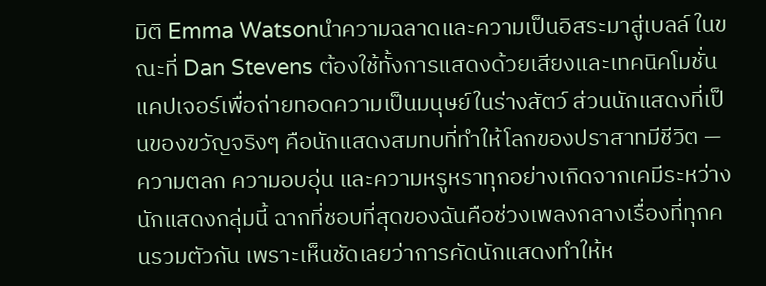มิติ Emma Watsonนำความฉลาดและความเป็นอิสระมาสู่เบลล์ ในขณะที่ Dan Stevens ต้องใช้ทั้งการแสดงด้วยเสียงและเทคนิคโมชั่นแคปเจอร์เพื่อถ่ายทอดความเป็นมนุษย์ในร่างสัตว์ ส่วนนักแสดงที่เป็นของขวัญจริงๆ คือนักแสดงสมทบที่ทำให้โลกของปราสาทมีชีวิต — ความตลก ความอบอุ่น และความหรูหราทุกอย่างเกิดจากเคมีระหว่างนักแสดงกลุ่มนี้ ฉากที่ชอบที่สุดของฉันคือช่วงเพลงกลางเรื่องที่ทุกคนรวมตัวกัน เพราะเห็นชัดเลยว่าการคัดนักแสดงทำให้ห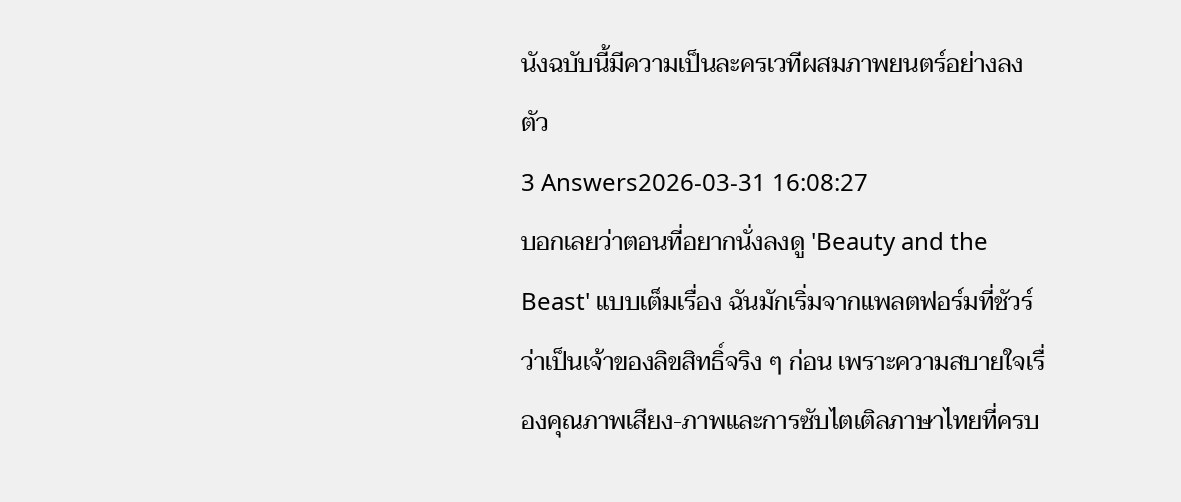นังฉบับนี้มีความเป็นละครเวทีผสมภาพยนตร์อย่างลงตัว
3 Answers2026-03-31 16:08:27
บอกเลยว่าตอนที่อยากนั่งลงดู 'Beauty and the Beast' แบบเต็มเรื่อง ฉันมักเริ่มจากแพลตฟอร์มที่ชัวร์ว่าเป็นเจ้าของลิขสิทธิ์จริง ๆ ก่อน เพราะความสบายใจเรื่องคุณภาพเสียง-ภาพและการซับไตเติลภาษาไทยที่ครบ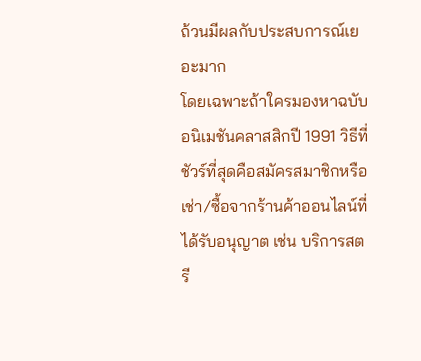ถ้วนมีผลกับประสบการณ์เยอะมาก
โดยเฉพาะถ้าใครมองหาฉบับอนิเมชันคลาสสิกปี 1991 วิธีที่ชัวร์ที่สุดคือสมัครสมาชิกหรือเช่า/ซื้อจากร้านค้าออนไลน์ที่ได้รับอนุญาต เช่น บริการสตรี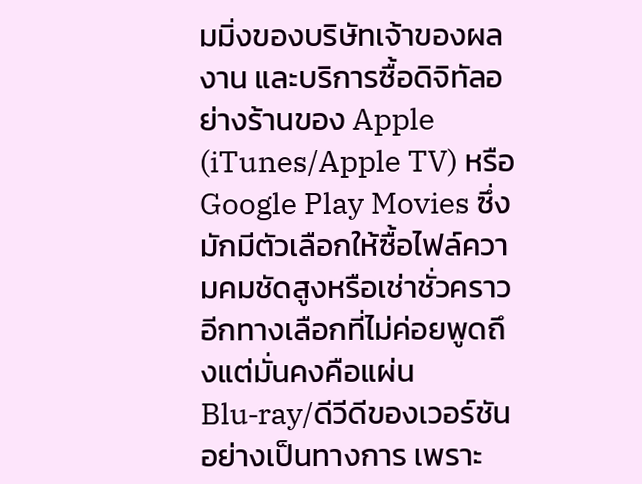มมิ่งของบริษัทเจ้าของผลงาน และบริการซื้อดิจิทัลอย่างร้านของ Apple (iTunes/Apple TV) หรือ Google Play Movies ซึ่งมักมีตัวเลือกให้ซื้อไฟล์ความคมชัดสูงหรือเช่าชั่วคราว
อีกทางเลือกที่ไม่ค่อยพูดถึงแต่มั่นคงคือแผ่น Blu‑ray/ดีวีดีของเวอร์ชันอย่างเป็นทางการ เพราะ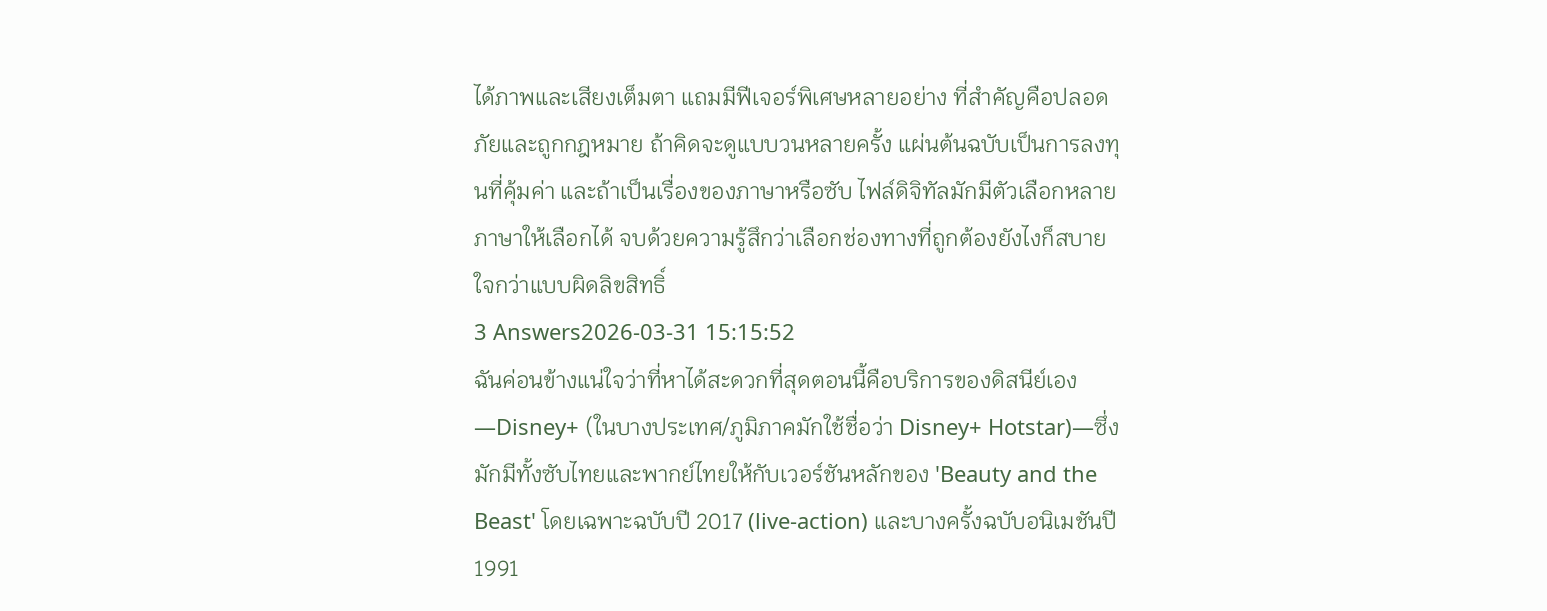ได้ภาพและเสียงเต็มตา แถมมีฟีเจอร์พิเศษหลายอย่าง ที่สำคัญคือปลอดภัยและถูกกฎหมาย ถ้าคิดจะดูแบบวนหลายครั้ง แผ่นต้นฉบับเป็นการลงทุนที่คุ้มค่า และถ้าเป็นเรื่องของภาษาหรือซับ ไฟล์ดิจิทัลมักมีตัวเลือกหลายภาษาให้เลือกได้ จบด้วยความรู้สึกว่าเลือกช่องทางที่ถูกต้องยังไงก็สบายใจกว่าแบบผิดลิขสิทธิ์
3 Answers2026-03-31 15:15:52
ฉันค่อนข้างแน่ใจว่าที่หาได้สะดวกที่สุดตอนนี้คือบริการของดิสนีย์เอง—Disney+ (ในบางประเทศ/ภูมิภาคมักใช้ชื่อว่า Disney+ Hotstar)—ซึ่งมักมีทั้งซับไทยและพากย์ไทยให้กับเวอร์ชันหลักของ 'Beauty and the Beast' โดยเฉพาะฉบับปี 2017 (live-action) และบางครั้งฉบับอนิเมชันปี 1991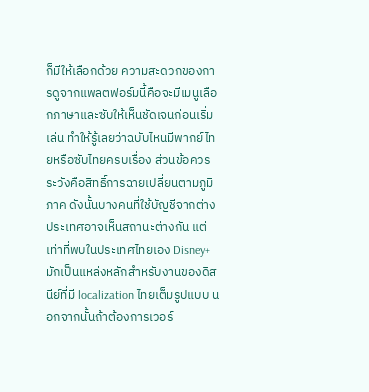ก็มีให้เลือกด้วย ความสะดวกของการดูจากแพลตฟอร์มนี้คือจะมีเมนูเลือกภาษาและซับให้เห็นชัดเจนก่อนเริ่มเล่น ทำให้รู้เลยว่าฉบับไหนมีพากย์ไทยหรือซับไทยครบเรื่อง ส่วนข้อควรระวังคือสิทธิ์การฉายเปลี่ยนตามภูมิภาค ดังนั้นบางคนที่ใช้บัญชีจากต่างประเทศอาจเห็นสถานะต่างกัน แต่เท่าที่พบในประเทศไทยเอง Disney+ มักเป็นแหล่งหลักสำหรับงานของดิสนีย์ที่มี localization ไทยเต็มรูปแบบ นอกจากนั้นถ้าต้องการเวอร์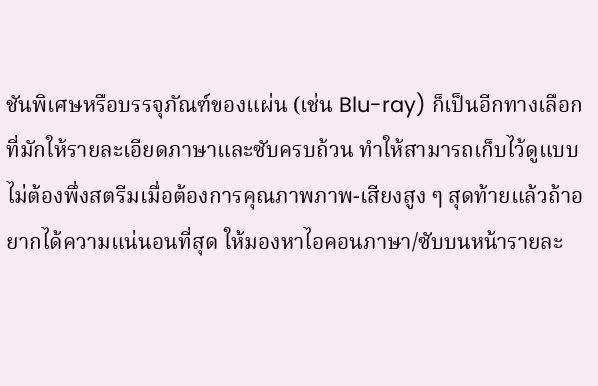ชันพิเศษหรือบรรจุภัณฑ์ของแผ่น (เช่น Blu-ray) ก็เป็นอีกทางเลือกที่มักให้รายละเอียดภาษาและซับครบถ้วน ทำให้สามารถเก็บไว้ดูแบบไม่ต้องพึ่งสตรีมเมื่อต้องการคุณภาพภาพ-เสียงสูง ๆ สุดท้ายแล้วถ้าอยากได้ความแน่นอนที่สุด ให้มองหาไอคอนภาษา/ซับบนหน้ารายละ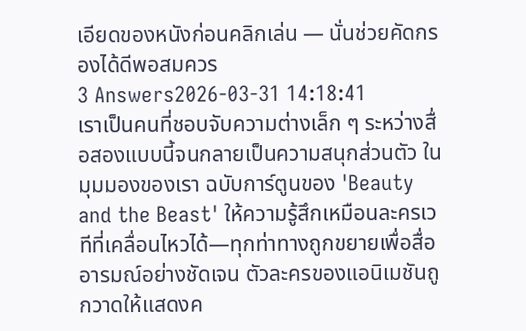เอียดของหนังก่อนคลิกเล่น — นั่นช่วยคัดกรองได้ดีพอสมควร
3 Answers2026-03-31 14:18:41
เราเป็นคนที่ชอบจับความต่างเล็ก ๆ ระหว่างสื่อสองแบบนี้จนกลายเป็นความสนุกส่วนตัว ในมุมมองของเรา ฉบับการ์ตูนของ 'Beauty and the Beast' ให้ความรู้สึกเหมือนละครเวทีที่เคลื่อนไหวได้—ทุกท่าทางถูกขยายเพื่อสื่ออารมณ์อย่างชัดเจน ตัวละครของแอนิเมชันถูกวาดให้แสดงค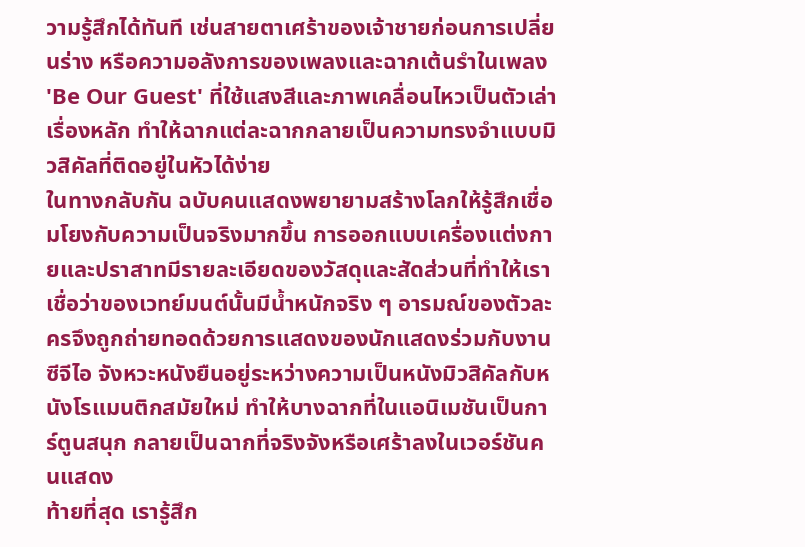วามรู้สึกได้ทันที เช่นสายตาเศร้าของเจ้าชายก่อนการเปลี่ยนร่าง หรือความอลังการของเพลงและฉากเต้นรำในเพลง 'Be Our Guest' ที่ใช้แสงสีและภาพเคลื่อนไหวเป็นตัวเล่าเรื่องหลัก ทำให้ฉากแต่ละฉากกลายเป็นความทรงจำแบบมิวสิคัลที่ติดอยู่ในหัวได้ง่าย
ในทางกลับกัน ฉบับคนแสดงพยายามสร้างโลกให้รู้สึกเชื่อมโยงกับความเป็นจริงมากขึ้น การออกแบบเครื่องแต่งกายและปราสาทมีรายละเอียดของวัสดุและสัดส่วนที่ทำให้เราเชื่อว่าของเวทย์มนต์นั้นมีน้ำหนักจริง ๆ อารมณ์ของตัวละครจึงถูกถ่ายทอดด้วยการแสดงของนักแสดงร่วมกับงานซีจีไอ จังหวะหนังยืนอยู่ระหว่างความเป็นหนังมิวสิคัลกับหนังโรแมนติกสมัยใหม่ ทำให้บางฉากที่ในแอนิเมชันเป็นการ์ตูนสนุก กลายเป็นฉากที่จริงจังหรือเศร้าลงในเวอร์ชันคนแสดง
ท้ายที่สุด เรารู้สึก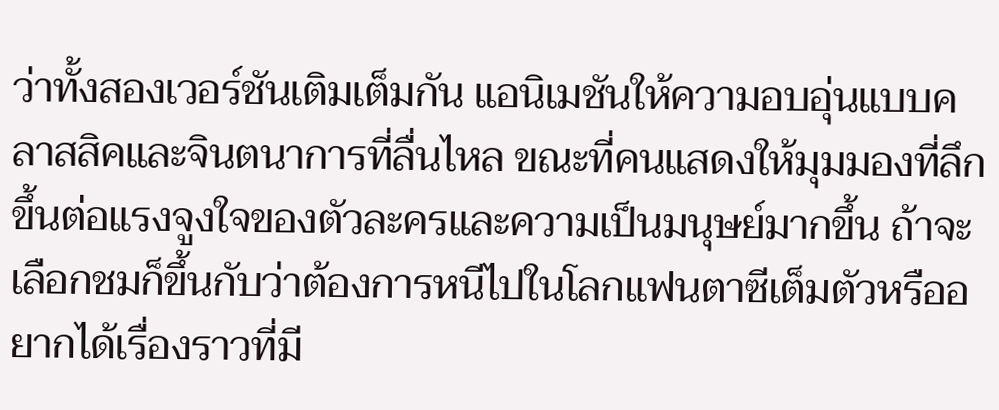ว่าทั้งสองเวอร์ชันเติมเต็มกัน แอนิเมชันให้ความอบอุ่นแบบคลาสสิคและจินตนาการที่ลื่นไหล ขณะที่คนแสดงให้มุมมองที่ลึกขึ้นต่อแรงจูงใจของตัวละครและความเป็นมนุษย์มากขึ้น ถ้าจะเลือกชมก็ขึ้นกับว่าต้องการหนีไปในโลกแฟนตาซีเต็มตัวหรืออยากได้เรื่องราวที่มี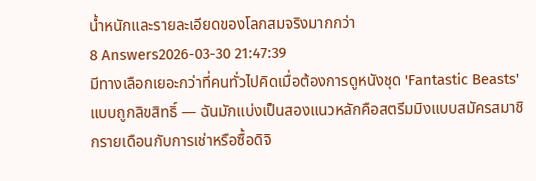น้ำหนักและรายละเอียดของโลกสมจริงมากกว่า
8 Answers2026-03-30 21:47:39
มีทางเลือกเยอะกว่าที่คนทั่วไปคิดเมื่อต้องการดูหนังชุด 'Fantastic Beasts' แบบถูกลิขสิทธิ์ — ฉันมักแบ่งเป็นสองแนวหลักคือสตรีมมิงแบบสมัครสมาชิกรายเดือนกับการเช่าหรือซื้อดิจิ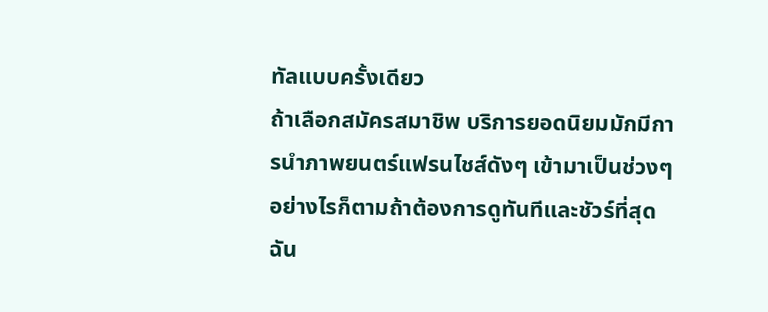ทัลแบบครั้งเดียว
ถ้าเลือกสมัครสมาชิพ บริการยอดนิยมมักมีการนำภาพยนตร์แฟรนไชส์ดังๆ เข้ามาเป็นช่วงๆ อย่างไรก็ตามถ้าต้องการดูทันทีและชัวร์ที่สุด ฉัน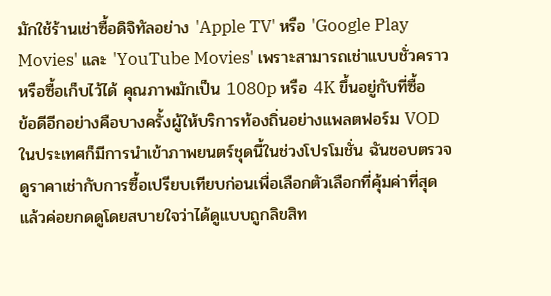มักใช้ร้านเช่าซื้อดิจิทัลอย่าง 'Apple TV' หรือ 'Google Play Movies' และ 'YouTube Movies' เพราะสามารถเช่าแบบชั่วคราวหรือซื้อเก็บไว้ได้ คุณภาพมักเป็น 1080p หรือ 4K ขึ้นอยู่กับที่ซื้อ
ข้อดีอีกอย่างคือบางครั้งผู้ให้บริการท้องถิ่นอย่างแพลตฟอร์ม VOD ในประเทศก็มีการนำเข้าภาพยนตร์ชุดนี้ในช่วงโปรโมชั่น ฉันชอบตรวจดูราคาเช่ากับการซื้อเปรียบเทียบก่อนเพื่อเลือกตัวเลือกที่คุ้มค่าที่สุด แล้วค่อยกดดูโดยสบายใจว่าได้ดูแบบถูกลิขสิท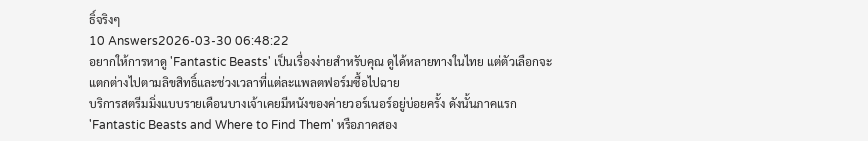ธิ์จริงๆ
10 Answers2026-03-30 06:48:22
อยากให้การหาดู 'Fantastic Beasts' เป็นเรื่องง่ายสำหรับคุณ ดูได้หลายทางในไทย แต่ตัวเลือกจะแตกต่างไปตามลิขสิทธิ์และช่วงเวลาที่แต่ละแพลตฟอร์มซื้อไปฉาย
บริการสตรีมมิ่งแบบรายเดือนบางเจ้าเคยมีหนังของค่ายวอร์เนอร์อยู่บ่อยครั้ง ดังนั้นภาคแรก 'Fantastic Beasts and Where to Find Them' หรือภาคสอง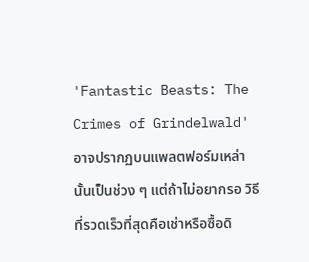'Fantastic Beasts: The Crimes of Grindelwald' อาจปรากฏบนแพลตฟอร์มเหล่านั้นเป็นช่วง ๆ แต่ถ้าไม่อยากรอ วิธีที่รวดเร็วที่สุดคือเช่าหรือซื้อดิ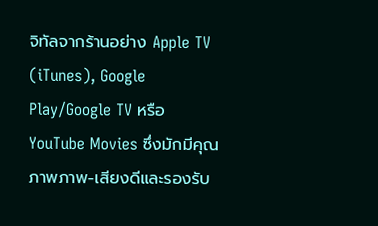จิทัลจากร้านอย่าง Apple TV (iTunes), Google Play/Google TV หรือ YouTube Movies ซึ่งมักมีคุณภาพภาพ-เสียงดีและรองรับ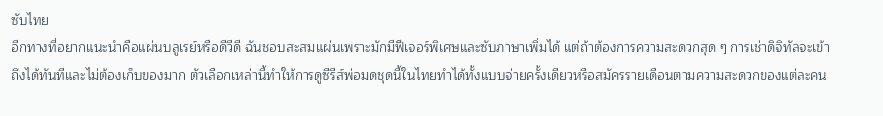ซับไทย
อีกทางที่อยากแนะนำคือแผ่นบลูเรย์หรือดีวีดี ฉันชอบสะสมแผ่นเพราะมักมีฟีเจอร์พิเศษและซับภาษาเพิ่มได้ แต่ถ้าต้องการความสะดวกสุด ๆ การเช่าดิจิทัลจะเข้าถึงได้ทันทีและไม่ต้องเก็บของมาก ตัวเลือกเหล่านี้ทำให้การดูซีรีส์พ่อมดชุดนี้ในไทยทำได้ทั้งแบบจ่ายครั้งเดียวหรือสมัครรายเดือนตามความสะดวกของแต่ละคน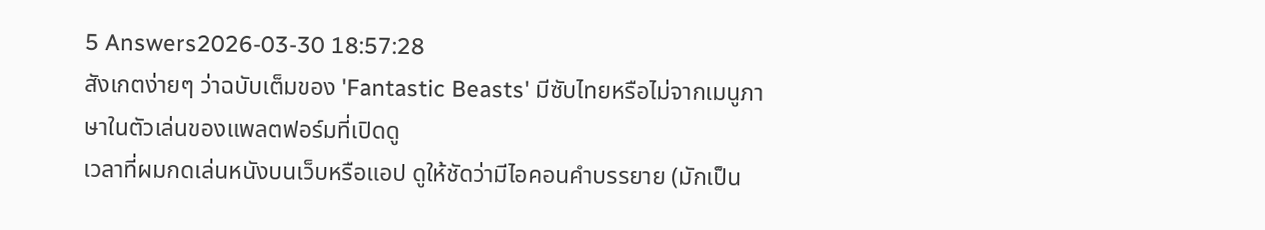5 Answers2026-03-30 18:57:28
สังเกตง่ายๆ ว่าฉบับเต็มของ 'Fantastic Beasts' มีซับไทยหรือไม่จากเมนูภาษาในตัวเล่นของแพลตฟอร์มที่เปิดดู
เวลาที่ผมกดเล่นหนังบนเว็บหรือแอป ดูให้ชัดว่ามีไอคอนคำบรรยาย (มักเป็น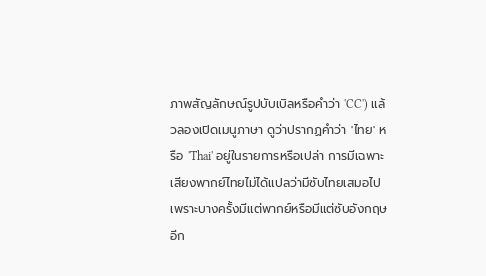ภาพสัญลักษณ์รูปบับเบิลหรือคำว่า 'CC') แล้วลองเปิดเมนูภาษา ดูว่าปรากฏคำว่า 'ไทย' หรือ 'Thai' อยู่ในรายการหรือเปล่า การมีเฉพาะเสียงพากย์ไทยไม่ได้แปลว่ามีซับไทยเสมอไป เพราะบางครั้งมีแต่พากย์หรือมีแต่ซับอังกฤษ
อีก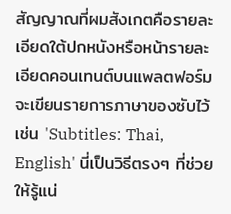สัญญาณที่ผมสังเกตคือรายละเอียดใต้ปกหนังหรือหน้ารายละเอียดคอนเทนต์บนแพลตฟอร์ม จะเขียนรายการภาษาของซับไว้ เช่น 'Subtitles: Thai, English' นี่เป็นวิธีตรงๆ ที่ช่วยให้รู้แน่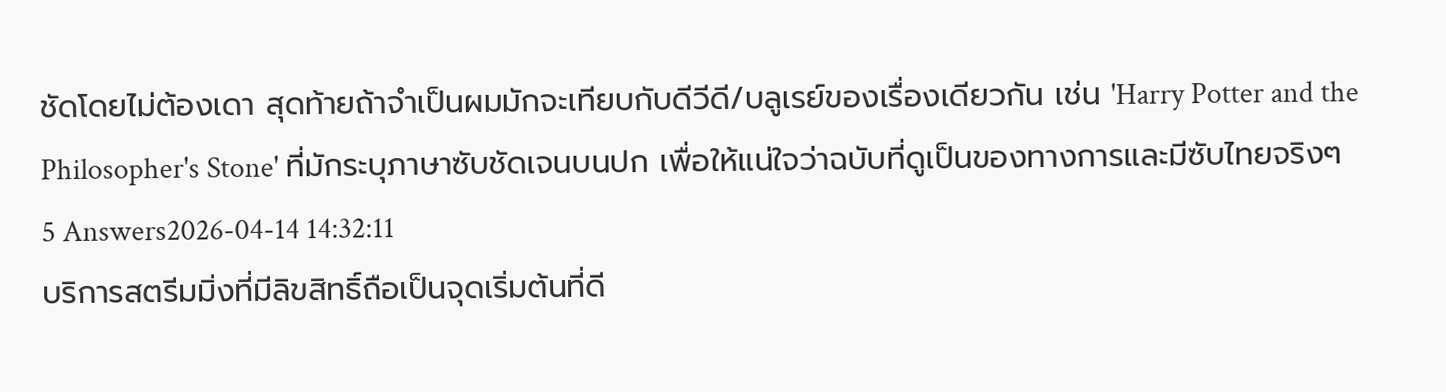ชัดโดยไม่ต้องเดา สุดท้ายถ้าจำเป็นผมมักจะเทียบกับดีวีดี/บลูเรย์ของเรื่องเดียวกัน เช่น 'Harry Potter and the Philosopher's Stone' ที่มักระบุภาษาซับชัดเจนบนปก เพื่อให้แน่ใจว่าฉบับที่ดูเป็นของทางการและมีซับไทยจริงๆ
5 Answers2026-04-14 14:32:11
บริการสตรีมมิ่งที่มีลิขสิทธิ์ถือเป็นจุดเริ่มต้นที่ดี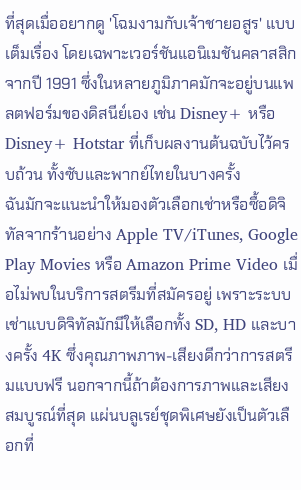ที่สุดเมื่ออยากดู 'โฉมงามกับเจ้าชายอสูร' แบบเต็มเรื่อง โดยเฉพาะเวอร์ชันแอนิเมชันคลาสสิกจากปี 1991 ซึ่งในหลายภูมิภาคมักจะอยู่บนแพลตฟอร์มของดิสนีย์เอง เช่น Disney+ หรือ Disney+ Hotstar ที่เก็บผลงานต้นฉบับไว้ครบถ้วน ทั้งซับและพากย์ไทยในบางครั้ง
ฉันมักจะแนะนำให้มองตัวเลือกเช่าหรือซื้อดิจิทัลจากร้านอย่าง Apple TV/iTunes, Google Play Movies หรือ Amazon Prime Video เมื่อไม่พบในบริการสตรีมที่สมัครอยู่ เพราะระบบเช่าแบบดิจิทัลมักมีให้เลือกทั้ง SD, HD และบางครั้ง 4K ซึ่งคุณภาพภาพ-เสียงดีกว่าการสตรีมแบบฟรี นอกจากนี้ถ้าต้องการภาพและเสียงสมบูรณ์ที่สุด แผ่นบลูเรย์ชุดพิเศษยังเป็นตัวเลือกที่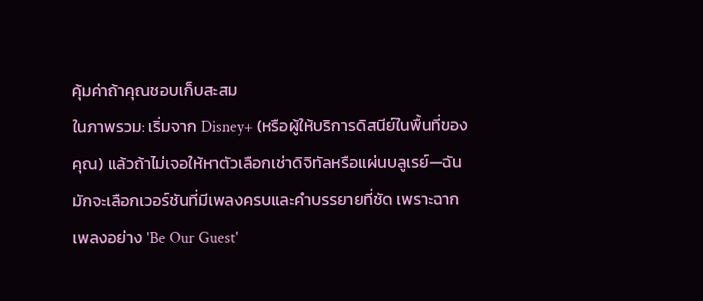คุ้มค่าถ้าคุณชอบเก็บสะสม
ในภาพรวม: เริ่มจาก Disney+ (หรือผู้ให้บริการดิสนีย์ในพื้นที่ของคุณ) แล้วถ้าไม่เจอให้หาตัวเลือกเช่าดิจิทัลหรือแผ่นบลูเรย์—ฉันมักจะเลือกเวอร์ชันที่มีเพลงครบและคำบรรยายที่ชัด เพราะฉากเพลงอย่าง 'Be Our Guest'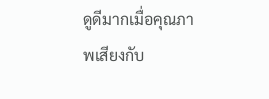ดูดีมากเมื่อคุณภาพเสียงกับ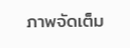ภาพจัดเต็ม